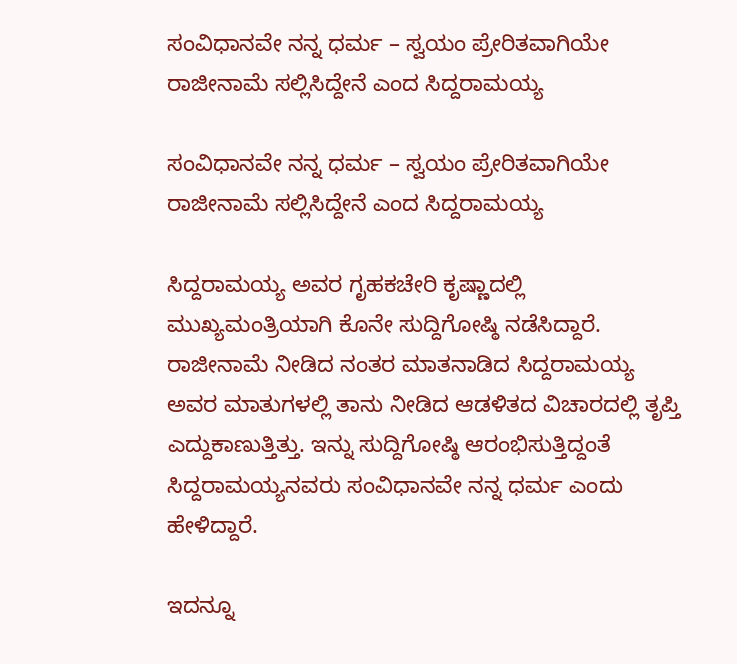ಸಂವಿಧಾನವೇ ನನ್ನ ಧರ್ಮ – ಸ್ವಯಂ ಪ್ರೇರಿತವಾಗಿಯೇ ರಾಜೀನಾಮೆ ಸಲ್ಲಿಸಿದ್ದೇನೆ ಎಂದ ಸಿದ್ದರಾಮಯ್ಯ

ಸಂವಿಧಾನವೇ ನನ್ನ ಧರ್ಮ – ಸ್ವಯಂ ಪ್ರೇರಿತವಾಗಿಯೇ ರಾಜೀನಾಮೆ ಸಲ್ಲಿಸಿದ್ದೇನೆ ಎಂದ ಸಿದ್ದರಾಮಯ್ಯ

ಸಿದ್ದರಾಮಯ್ಯ ಅವರ ಗೃಹಕಚೇರಿ ಕೃಷ್ಣಾದಲ್ಲಿ ಮುಖ್ಯಮಂತ್ರಿಯಾಗಿ ಕೊನೇ ಸುದ್ದಿಗೋಷ್ಠಿ ನಡೆಸಿದ್ದಾರೆ. ರಾಜೀನಾಮೆ ನೀಡಿದ ನಂತರ ಮಾತನಾಡಿದ ಸಿದ್ದರಾಮಯ್ಯ ಅವರ ಮಾತುಗಳಲ್ಲಿ ತಾನು ನೀಡಿದ ಆಡಳಿತದ ವಿಚಾರದಲ್ಲಿ ತೃಪ್ತಿ ಎದ್ದುಕಾಣುತ್ತಿತ್ತು. ಇನ್ನು ಸುದ್ದಿಗೋಷ್ಠಿ ಆರಂಭಿಸುತ್ತಿದ್ದಂತೆ ಸಿದ್ದರಾಮಯ್ಯನವರು ಸಂವಿಧಾನವೇ ನನ್ನ ಧರ್ಮ ಎಂದು ಹೇಳಿದ್ದಾರೆ.

ಇದನ್ನೂ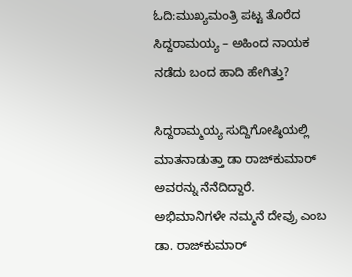ಓದಿ:ಮುಖ್ಯಮಂತ್ರಿ ಪಟ್ಟ ತೊರೆದ ಸಿದ್ದರಾಮಯ್ಯ – ಅಹಿಂದ ನಾಯಕ ನಡೆದು ಬಂದ ಹಾದಿ ಹೇಗಿತ್ತು?

ಸಿದ್ದರಾಮ್ಮಯ್ಯ ಸುದ್ದಿಗೋಷ್ಠಿಯಲ್ಲಿ ಮಾತನಾಡುತ್ತಾ ಡಾ ರಾಜ್‌ಕುಮಾರ್‌ ಅವರನ್ನು ನೆನೆದಿದ್ದಾರೆ. ಅಭಿಮಾನಿಗಳೇ ನಮ್ಮನೆ ದೇವ್ರು ಎಂಬ ಡಾ. ರಾಜ್‌ಕುಮಾರ್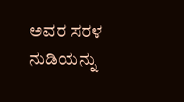ಅವರ ಸರಳ ನುಡಿಯನ್ನು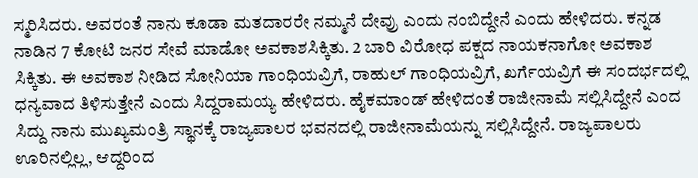ಸ್ಮರಿಸಿದರು. ಅವರಂತೆ ನಾನು ಕೂಡಾ ಮತದಾರರೇ ನಮ್ಮನೆ ದೇವ್ರು ಎಂದು ನಂಬಿದ್ದೇನೆ ಎಂದು ಹೇಳಿದರು. ಕನ್ನಡ ನಾಡಿನ 7 ಕೋಟಿ ಜನರ ಸೇವೆ ಮಾಡೋ ಅವಕಾಶಸಿಕ್ಕಿತು. 2 ಬಾರಿ ವಿರೋಧ ಪಕ್ಷದ ನಾಯಕನಾಗೋ ಅವಕಾಶ ಸಿಕ್ಕಿತು. ಈ ಅವಕಾಶ ನೀಡಿದ ಸೋನಿಯಾ ಗಾಂಧಿಯವ್ರಿಗೆ, ರಾಹುಲ್ ಗಾಂಧಿಯವ್ರಿಗೆ, ಖರ್ಗೆಯವ್ರಿಗೆ ಈ ಸಂದರ್ಭದಲ್ಲಿ ಧನ್ಯವಾದ ತಿಳಿಸುತ್ತೇನೆ ಎಂದು ಸಿದ್ದರಾಮಯ್ಯ ಹೇಳಿದರು. ಹೈಕಮಾಂಡ್ ಹೇಳಿದಂತೆ ರಾಜೀನಾಮೆ ಸಲ್ಲಿಸಿದ್ದೇನೆ ಎಂದ ಸಿದ್ದು ನಾನು ಮುಖ್ಯಮಂತ್ರಿ ಸ್ಥಾನಕ್ಕೆ ರಾಜ್ಯಪಾಲರ ಭವನದಲ್ಲಿ ರಾಜೀನಾಮೆಯನ್ನು ಸಲ್ಲಿಸಿದ್ದೇನೆ. ರಾಜ್ಯಪಾಲರು ಊರಿನಲ್ಲಿಲ್ಲ, ಆದ್ದರಿಂದ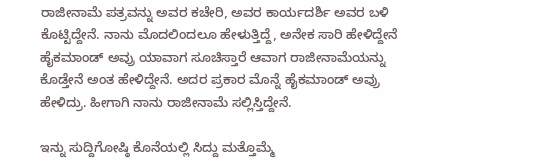ರಾಜೀನಾಮೆ ಪತ್ರವನ್ನು ಅವರ ಕಚೇರಿ, ಅವರ ಕಾರ್ಯದರ್ಶಿ ಅವರ ಬಳಿ ಕೊಟ್ಟಿದ್ದೇನೆ. ನಾನು ಮೊದಲಿಂದಲೂ ಹೇಳುತ್ತಿದ್ದೆ, ಅನೇಕ ಸಾರಿ ಹೇಳಿದ್ದೇನೆ ಹೈಕಮಾಂಡ್ ಅವ್ರು ಯಾವಾಗ ಸೂಚಿಸ್ತಾರೆ ಆವಾಗ ರಾಜೀನಾಮೆಯನ್ನು ಕೊಡ್ತೇನೆ ಅಂತ ಹೇಳಿದ್ದೇನೆ. ಅದರ ಪ್ರಕಾರ ಮೊನ್ನೆ ಹೈಕಮಾಂಡ್ ಅವ್ರು ಹೇಳಿದ್ರು. ಹೀಗಾಗಿ ನಾನು ರಾಜೀನಾಮೆ ಸಲ್ಲಿಸ್ತಿದ್ದೇನೆ.

ಇನ್ನು ಸುದ್ದಿಗೋಷ್ಠಿ ಕೊನೆಯಲ್ಲಿ ಸಿದ್ದು ಮತ್ತೊಮ್ಮೆ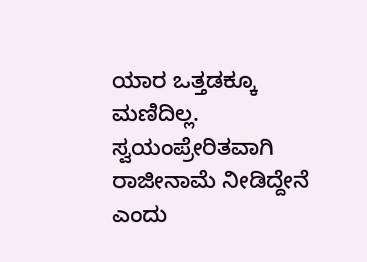ಯಾರ ಒತ್ತಡಕ್ಕೂ ಮಣಿದಿಲ್ಲ. ಸ್ವಯಂಪ್ರೇರಿತವಾಗಿ ರಾಜೀನಾಮೆ ನೀಡಿದ್ದೇನೆ ಎಂದು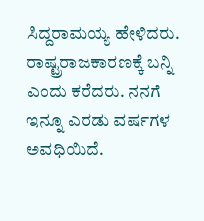ಸಿದ್ದರಾಮಯ್ಯ ಹೇಳಿದರು. ರಾಷ್ಟ್ರರಾಜಕಾರಣಕ್ಕೆ ಬನ್ನಿ ಎಂದು ಕರೆದರು. ನನಗೆ ಇನ್ನೂ ಎರಡು ವರ್ಷಗಳ ಅವಧಿಯಿದೆ.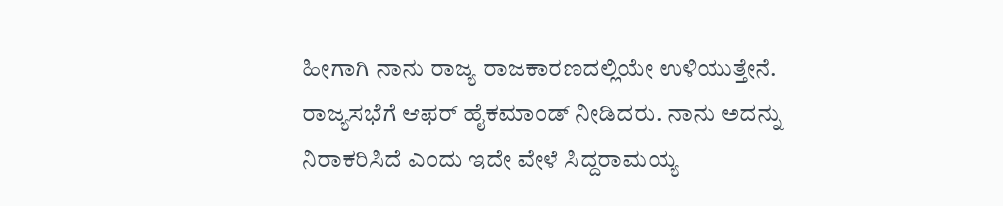ಹೀಗಾಗಿ ನಾನು ರಾಜ್ಯ ರಾಜಕಾರಣದಲ್ಲಿಯೇ ಉಳಿಯುತ್ತೇನೆ. ರಾಜ್ಯಸಭೆಗೆ ಆಫರ್ ಹೈಕಮಾಂಡ್ ನೀಡಿದರು. ನಾನು ಅದನ್ನು ನಿರಾಕರಿಸಿದೆ ಎಂದು ಇದೇ ವೇಳೆ ಸಿದ್ದರಾಮಯ್ಯ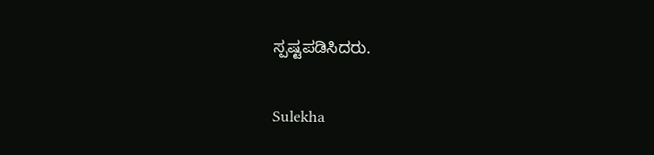ಸ್ಪಷ್ಟಪಡಿಸಿದರು.

Sulekha